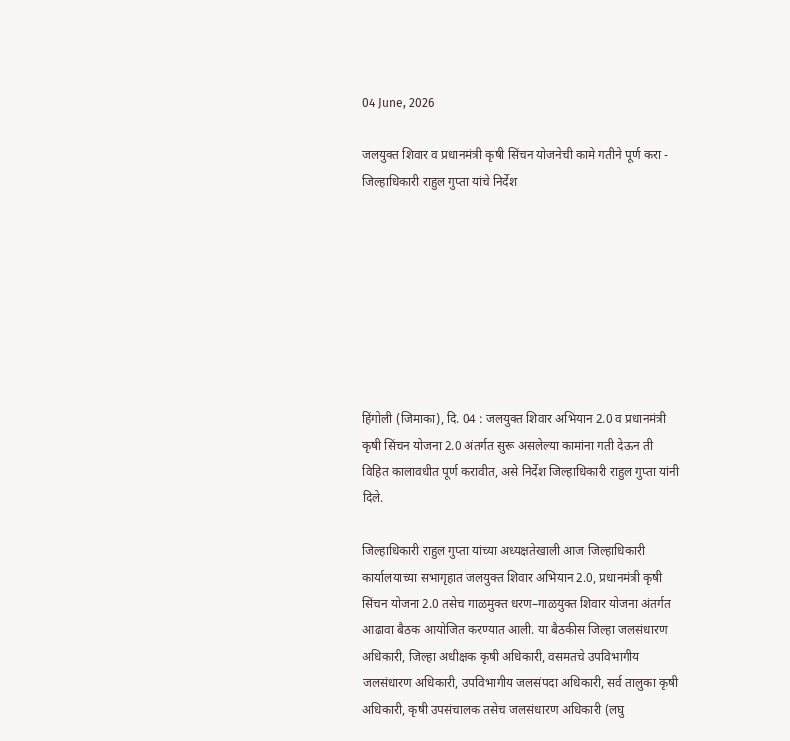04 June, 2026

जलयुक्त शिवार व प्रधानमंत्री कृषी सिंचन योजनेची कामे गतीने पूर्ण करा - जिल्हाधिकारी राहुल गुप्ता यांचे निर्देश








हिंगोली (जिमाका), दि. 04 : जलयुक्त शिवार अभियान 2.0 व प्रधानमंत्री कृषी सिंचन योजना 2.0 अंतर्गत सुरू असलेल्या कामांना गती देऊन ती विहित कालावधीत पूर्ण करावीत, असे निर्देश जिल्हाधिकारी राहुल गुप्ता यांनी दिले.

जिल्हाधिकारी राहुल गुप्ता यांच्या अध्यक्षतेखाली आज जिल्हाधिकारी कार्यालयाच्या सभागृहात जलयुक्त शिवार अभियान 2.0, प्रधानमंत्री कृषी सिंचन योजना 2.0 तसेच गाळमुक्त धरण–गाळयुक्त शिवार योजना अंतर्गत आढावा बैठक आयोजित करण्यात आली. या बैठकीस जिल्हा जलसंधारण अधिकारी, जिल्हा अधीक्षक कृषी अधिकारी, वसमतचे उपविभागीय जलसंधारण अधिकारी, उपविभागीय जलसंपदा अधिकारी, सर्व तालुका कृषी अधिकारी, कृषी उपसंचालक तसेच जलसंधारण अधिकारी (लघु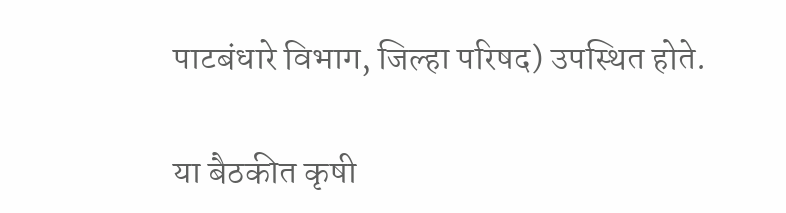पाटबंधारे विभाग, जिल्हा परिषद) उपस्थित होते.

या बैठकीत कृषी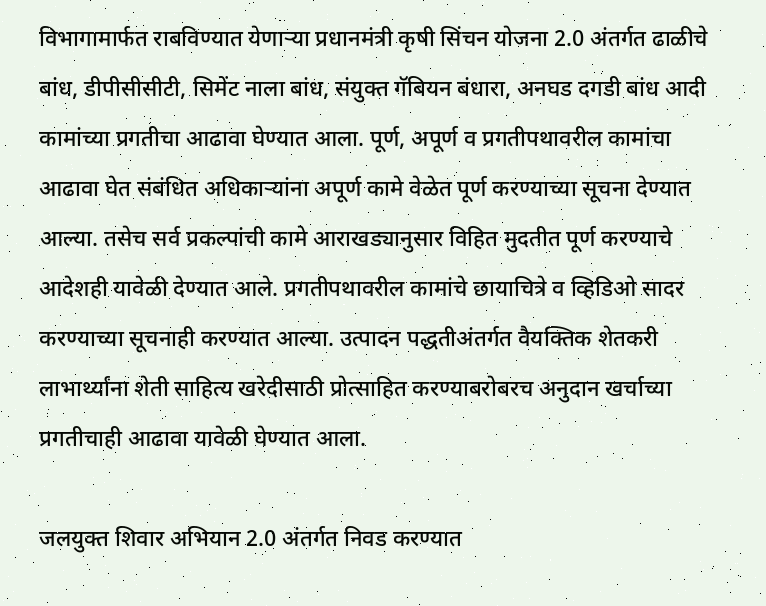विभागामार्फत राबविण्यात येणाऱ्या प्रधानमंत्री कृषी सिंचन योजना 2.0 अंतर्गत ढाळीचे बांध, डीपीसीसीटी, सिमेंट नाला बांध, संयुक्त गॅबियन बंधारा, अनघड दगडी बांध आदी कामांच्या प्रगतीचा आढावा घेण्यात आला. पूर्ण, अपूर्ण व प्रगतीपथावरील कामांचा आढावा घेत संबंधित अधिकाऱ्यांना अपूर्ण कामे वेळेत पूर्ण करण्याच्या सूचना देण्यात आल्या. तसेच सर्व प्रकल्पांची कामे आराखड्यानुसार विहित मुदतीत पूर्ण करण्याचे आदेशही यावेळी देण्यात आले. प्रगतीपथावरील कामांचे छायाचित्रे व व्हिडिओ सादर करण्याच्या सूचनाही करण्यात आल्या. उत्पादन पद्धतीअंतर्गत वैयक्तिक शेतकरी लाभार्थ्यांना शेती साहित्य खरेदीसाठी प्रोत्साहित करण्याबरोबरच अनुदान खर्चाच्या प्रगतीचाही आढावा यावेळी घेण्यात आला.

जलयुक्त शिवार अभियान 2.0 अंतर्गत निवड करण्यात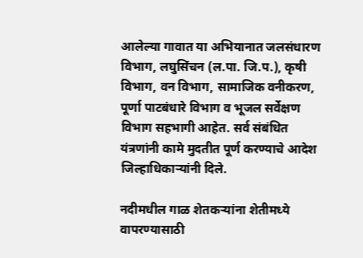आलेल्या गावात या अभियानात जलसंधारण विभाग, लघुसिंचन (ल.पा. जि.प.), कृषी विभाग, वन विभाग, सामाजिक वनीकरण, पूर्णा पाटबंधारे विभाग व भूजल सर्वेक्षण विभाग सहभागी आहेत. सर्व संबंधित यंत्रणांनी कामे मुदतीत पूर्ण करण्याचे आदेश जिल्हाधिकाऱ्यांनी दिले.

नदीमधील गाळ शेतकऱ्यांना शेतीमध्ये वापरण्यासाठी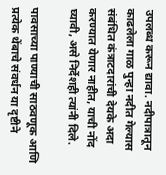उपलब्ध करून द्यावा. नदीपात्रातून काढलेला गाळ पुन्हा नदीत गेल्यास संबंधित कंत्राटदारांची देयके अदा करण्यात येणार नाहीत, याची नोंद घ्यावी, असे निर्देशही त्यांनी दिले.

पावसाच्या पाण्याची साठवणूक आणि प्रत्येक थेंबाचे संवर्धन या दृष्टीने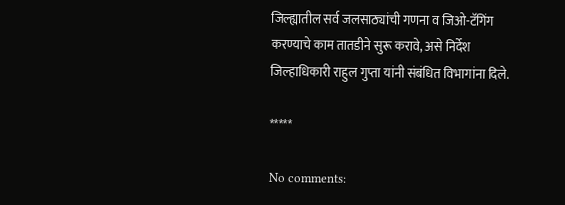जिल्ह्यातील सर्व जलसाठ्यांची गणना व जिओ-टॅगिंग करण्याचे काम तातडीने सुरू करावे, असे निर्देश जिल्हाधिकारी राहुल गुप्ता यांनी संबंधित विभागांना दिले.

*****

No comments: